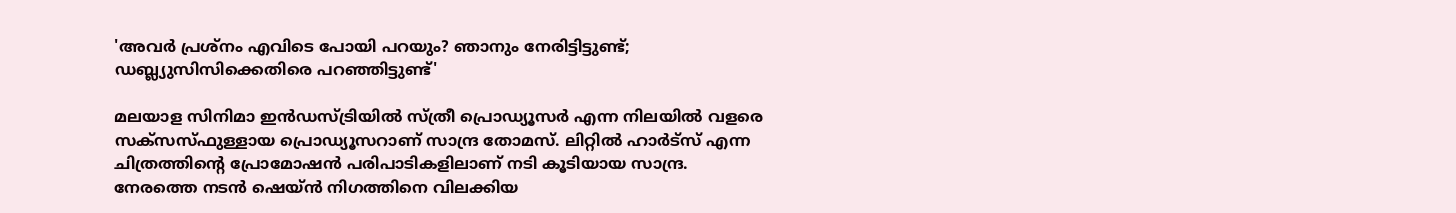'അവര്‍ പ്രശ്‌നം എവിടെ പോയി പറയും? ഞാനും നേരിട്ടിട്ടുണ്ട്; ഡബ്ല്യുസിസിക്കെതിരെ പറഞ്ഞിട്ടുണ്ട്'

മലയാള സിനിമാ ഇന്‍ഡസ്ട്രിയില്‍ സ്ത്രീ പ്രൊഡ്യൂസര്‍ എന്ന നിലയില്‍ വളരെ സക്‌സസ്ഫുള്ളായ പ്രൊഡ്യൂസറാണ് സാന്ദ്ര തോമസ്. ലിറ്റില്‍ ഹാര്‍ട്‌സ് എന്ന ചിത്രത്തിന്റെ പ്രോമോഷന്‍ പരിപാടികളിലാണ് നടി കൂടിയായ സാന്ദ്ര. നേരത്തെ നടന്‍ ഷെയ്ന്‍ നിഗത്തിനെ വിലക്കിയ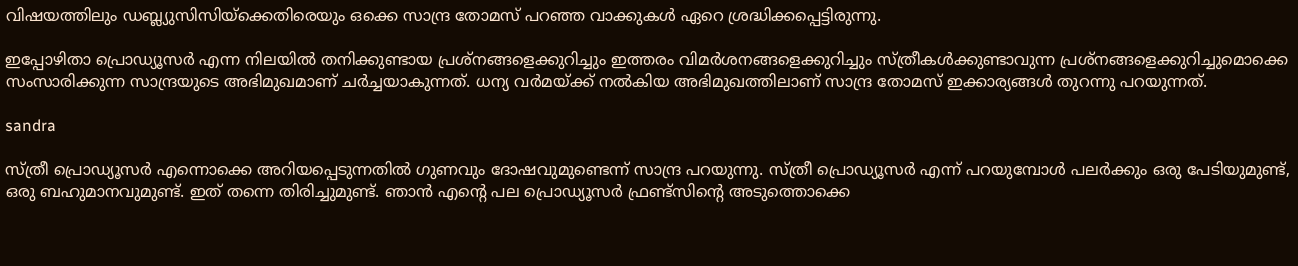വിഷയത്തിലും ഡബ്ല്യുസിസിയ്‌ക്കെതിരെയും ഒക്കെ സാന്ദ്ര തോമസ് പറഞ്ഞ വാക്കുകള്‍ ഏറെ ശ്രദ്ധിക്കപ്പെട്ടിരുന്നു.

ഇപ്പോഴിതാ പ്രൊഡ്യൂസര്‍ എന്ന നിലയില്‍ തനിക്കുണ്ടായ പ്രശ്‌നങ്ങളെക്കുറിച്ചും ഇത്തരം വിമര്‍ശനങ്ങളെക്കുറിച്ചും സ്ത്രീകള്‍ക്കുണ്ടാവുന്ന പ്രശ്‌നങ്ങളെക്കുറിച്ചുമൊക്കെ സംസാരിക്കുന്ന സാന്ദ്രയുടെ അഭിമുഖമാണ് ചര്‍ച്ചയാകുന്നത്. ധന്യ വര്‍മയ്ക്ക് നല്‍കിയ അഭിമുഖത്തിലാണ് സാന്ദ്ര തോമസ് ഇക്കാര്യങ്ങള്‍ തുറന്നു പറയുന്നത്.

sandra

സ്ത്രീ പ്രൊഡ്യൂസര്‍ എന്നൊക്കെ അറിയപ്പെടുന്നതില്‍ ഗുണവും ദോഷവുമുണ്ടെന്ന് സാന്ദ്ര പറയുന്നു. സ്ത്രീ പ്രൊഡ്യൂസര്‍ എന്ന് പറയുമ്പോള്‍ പലര്‍ക്കും ഒരു പേടിയുമുണ്ട്, ഒരു ബഹുമാനവുമുണ്ട്. ഇത് തന്നെ തിരിച്ചുമുണ്ട്. ഞാന്‍ എന്റെ പല പ്രൊഡ്യൂസര്‍ ഫ്രണ്ട്‌സിന്റെ അടുത്തൊക്കെ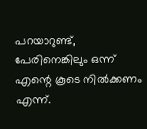പറയാറുണ്ട്, പേരിനെങ്കിലും ഒന്ന് എന്റെ കൂടെ നില്‍ക്കണം എന്ന്.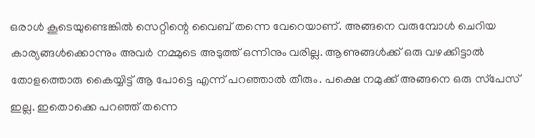ഒരാള്‍ കൂടെയുണ്ടെങ്കില്‍ സെറ്റിന്റെ വൈബ് തന്നെ വേറെയാണ്. അങ്ങനെ വരുമ്പോള്‍ ചെറിയ കാര്യങ്ങള്‍ക്കൊന്നും അവര്‍ നമ്മുടെ അടുത്ത് ഒന്നിനും വരില്ല. ആണുങ്ങള്‍ക്ക് ഒരു വഴക്കിട്ടാല്‍ തോളത്തൊരു കൈയ്യിട്ട് ആ പോട്ടെ എന്ന് പറഞ്ഞാല്‍ തീരും. പക്ഷെ നമുക്ക് അങ്ങനെ ഒരു സ്‌പേസ് ഇല്ല. ഇതൊക്കെ പറഞ്ഞ് തന്നെ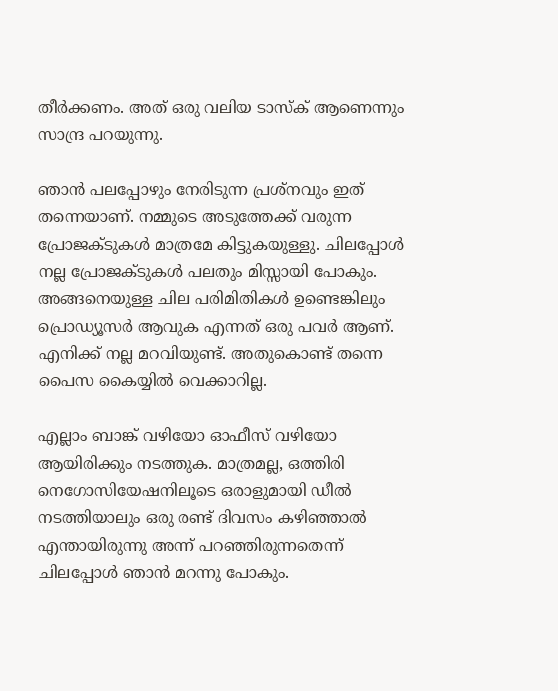തീര്‍ക്കണം. അത് ഒരു വലിയ ടാസ്‌ക് ആണെന്നും സാന്ദ്ര പറയുന്നു.

ഞാന്‍ പലപ്പോഴും നേരിടുന്ന പ്രശ്‌നവും ഇത് തന്നെയാണ്. നമ്മുടെ അടുത്തേക്ക് വരുന്ന പ്രോജക്ടുകള്‍ മാത്രമേ കിട്ടുകയുള്ളു. ചിലപ്പോള്‍ നല്ല പ്രോജക്ടുകള്‍ പലതും മിസ്സായി പോകും. അങ്ങനെയുള്ള ചില പരിമിതികള്‍ ഉണ്ടെങ്കിലും പ്രൊഡ്യൂസര്‍ ആവുക എന്നത് ഒരു പവര്‍ ആണ്. എനിക്ക് നല്ല മറവിയുണ്ട്. അതുകൊണ്ട് തന്നെ പൈസ കൈയ്യില്‍ വെക്കാറില്ല.

എല്ലാം ബാങ്ക് വഴിയോ ഓഫീസ് വഴിയോ ആയിരിക്കും നടത്തുക. മാത്രമല്ല, ഒത്തിരി നെഗോസിയേഷനിലൂടെ ഒരാളുമായി ഡീല്‍ നടത്തിയാലും ഒരു രണ്ട് ദിവസം കഴിഞ്ഞാല്‍ എന്തായിരുന്നു അന്ന് പറഞ്ഞിരുന്നതെന്ന് ചിലപ്പോള്‍ ഞാന്‍ മറന്നു പോകും.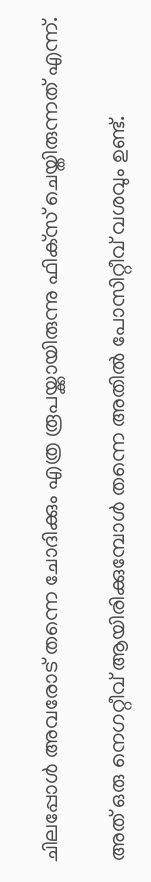ചിലപ്പോള്‍ അവരോട് തന്നെ ചോദിക്കും എത്ര രൂപയ്ക്കായിരുന്നു ഫിക്‌സ് ചെയ്തിരുന്നത് എന്ന്.

അത് ഒരു നെഗറ്റീവ് ആയിരിക്കുമ്പോള്‍ തന്നെ അതില്‍ പോസിറ്റീവ് വശവും ഉണ്ട്.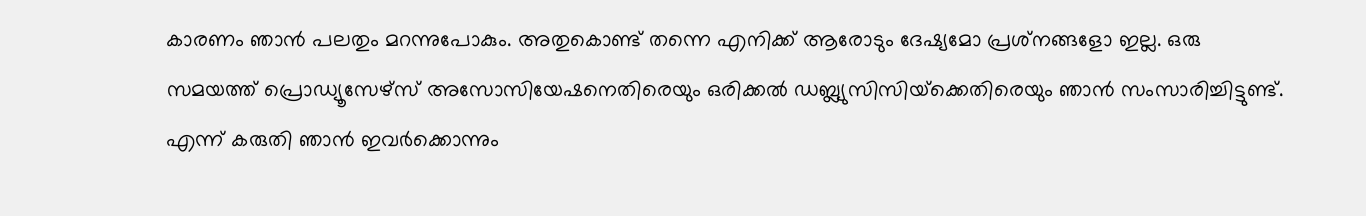കാരണം ഞാന്‍ പലതും മറന്നുപോകും. അതുകൊണ്ട് തന്നെ എനിക്ക് ആരോടും ദേഷ്യമോ പ്രശ്‌നങ്ങളോ ഇല്ല. ഒരു സമയത്ത് പ്രൊഡ്യൂസേഴ്‌സ് അസോസിയേഷനെതിരെയും ഒരിക്കല്‍ ഡബ്ല്യുസിസിയ്‌ക്കെതിരെയും ഞാന്‍ സംസാരിച്ചിട്ടുണ്ട്. എന്ന് കരുതി ഞാന്‍ ഇവര്‍ക്കൊന്നും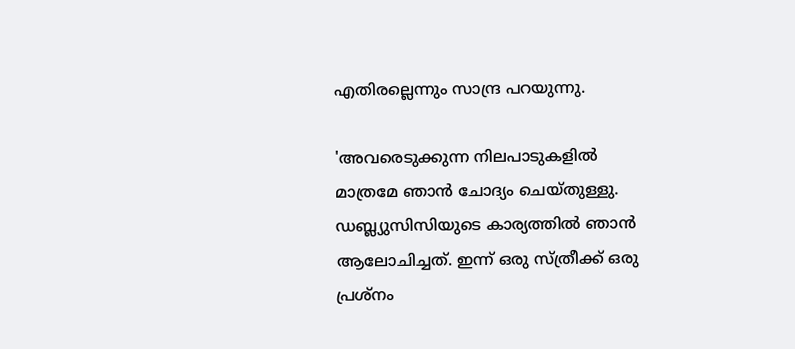എതിരല്ലെന്നും സാന്ദ്ര പറയുന്നു.

'അവരെടുക്കുന്ന നിലപാടുകളില്‍ മാത്രമേ ഞാന്‍ ചോദ്യം ചെയ്തുള്ളു. ഡബ്ല്യുസിസിയുടെ കാര്യത്തില്‍ ഞാന്‍ ആലോചിച്ചത്. ഇന്ന് ഒരു സ്ത്രീക്ക് ഒരു പ്രശ്‌നം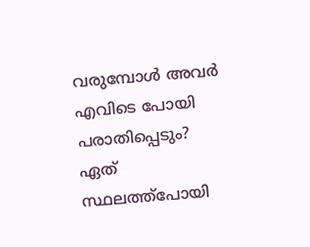വരുമ്പോള്‍ അവര്‍ എവിടെ പോയി പരാതിപ്പെടും? ഏത് സ്ഥലത്ത്‌പോയി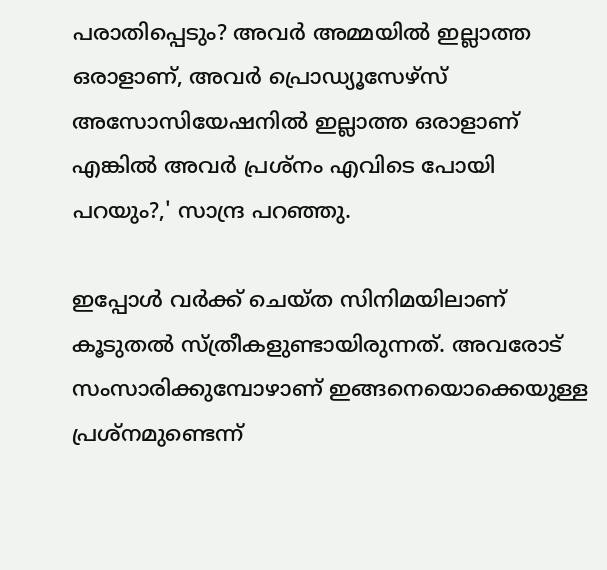പരാതിപ്പെടും? അവര്‍ അമ്മയില്‍ ഇല്ലാത്ത ഒരാളാണ്, അവര്‍ പ്രൊഡ്യൂസേഴ്‌സ് അസോസിയേഷനില്‍ ഇല്ലാത്ത ഒരാളാണ് എങ്കില്‍ അവര്‍ പ്രശ്‌നം എവിടെ പോയി പറയും?,' സാന്ദ്ര പറഞ്ഞു.

ഇപ്പോള്‍ വര്‍ക്ക് ചെയ്ത സിനിമയിലാണ് കൂടുതല്‍ സ്ത്രീകളുണ്ടായിരുന്നത്. അവരോട് സംസാരിക്കുമ്പോഴാണ് ഇങ്ങനെയൊക്കെയുള്ള പ്രശ്‌നമുണ്ടെന്ന്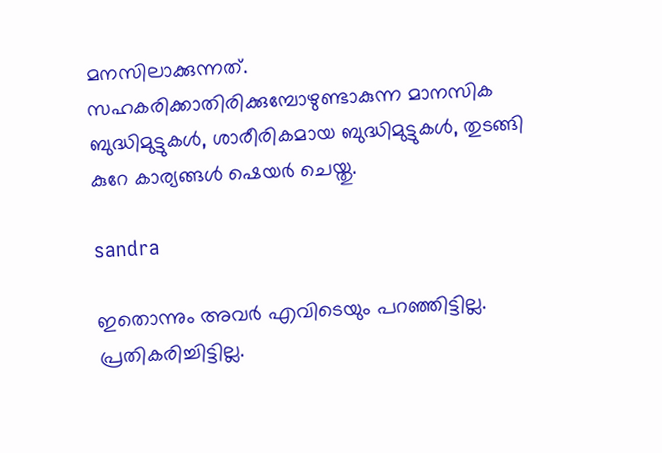മനസിലാക്കുന്നത്. സഹകരിക്കാതിരിക്കുമ്പോഴുണ്ടാകുന്ന മാനസിക ബുദ്ധിമുട്ടുകള്‍, ശാരീരികമായ ബുദ്ധിമുട്ടുകള്‍, തുടങ്ങി കുറേ കാര്യങ്ങള്‍ ഷെയര്‍ ചെയ്തു.

sandra

ഇതൊന്നും അവര്‍ എവിടെയും പറഞ്ഞിട്ടില്ല. പ്രതികരിച്ചിട്ടില്ല.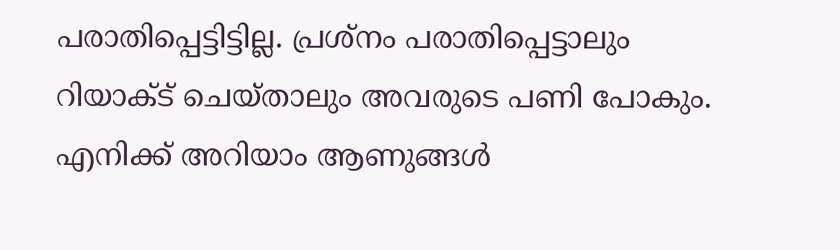പരാതിപ്പെട്ടിട്ടില്ല. പ്രശ്‌നം പരാതിപ്പെട്ടാലും റിയാക്ട് ചെയ്താലും അവരുടെ പണി പോകും. എനിക്ക് അറിയാം ആണുങ്ങള്‍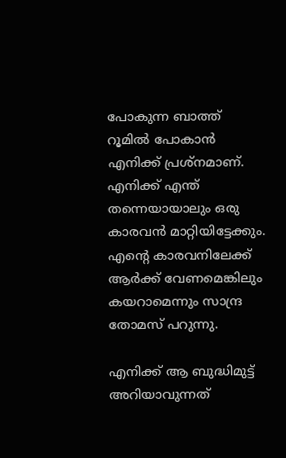പോകുന്ന ബാത്ത് റൂമില്‍ പോകാന്‍ എനിക്ക് പ്രശ്‌നമാണ്. എനിക്ക് എന്ത് തന്നെയായാലും ഒരു കാരവന്‍ മാറ്റിയിട്ടേക്കും. എന്റെ കാരവനിലേക്ക് ആര്‍ക്ക് വേണമെങ്കിലും കയറാമെന്നും സാന്ദ്ര തോമസ് പറുന്നു.

എനിക്ക് ആ ബുദ്ധിമുട്ട് അറിയാവുന്നത്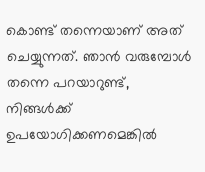കൊണ്ട് തന്നെയാണ് അത് ചെയ്യുന്നത്. ഞാന്‍ വരുമ്പോള്‍ തന്നെ പറയാറുണ്ട്, നിങ്ങള്‍ക്ക് ഉപയോഗിക്കണമെങ്കില്‍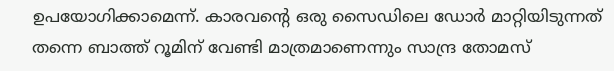ഉപയോഗിക്കാമെന്ന്. കാരവന്റെ ഒരു സൈഡിലെ ഡോര്‍ മാറ്റിയിടുന്നത് തന്നെ ബാത്ത് റൂമിന് വേണ്ടി മാത്രമാണെന്നും സാന്ദ്ര തോമസ്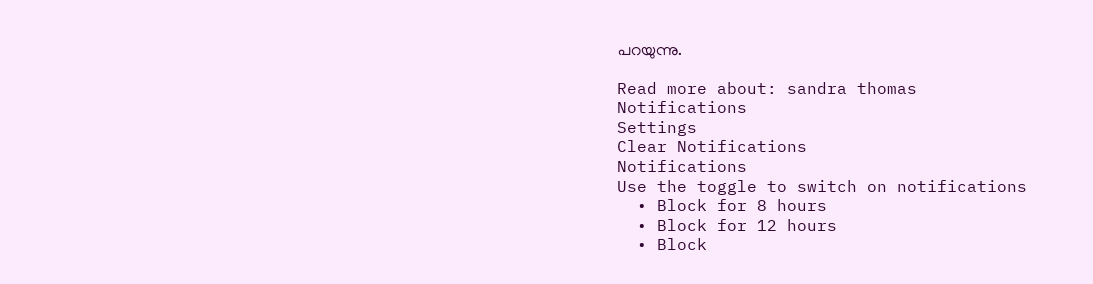പറയുന്നു.

Read more about: sandra thomas
Notifications
Settings
Clear Notifications
Notifications
Use the toggle to switch on notifications
  • Block for 8 hours
  • Block for 12 hours
  • Block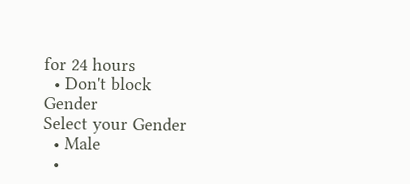for 24 hours
  • Don't block
Gender
Select your Gender
  • Male
  •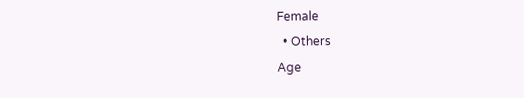Female
  • Others
Age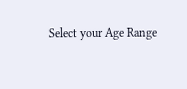Select your Age Range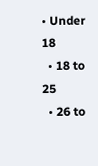• Under 18
  • 18 to 25
  • 26 to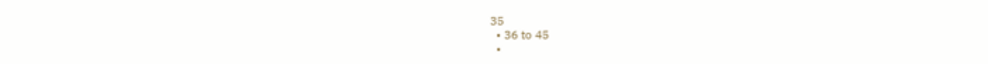35
  • 36 to 45
  •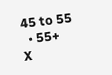45 to 55
  • 55+
X